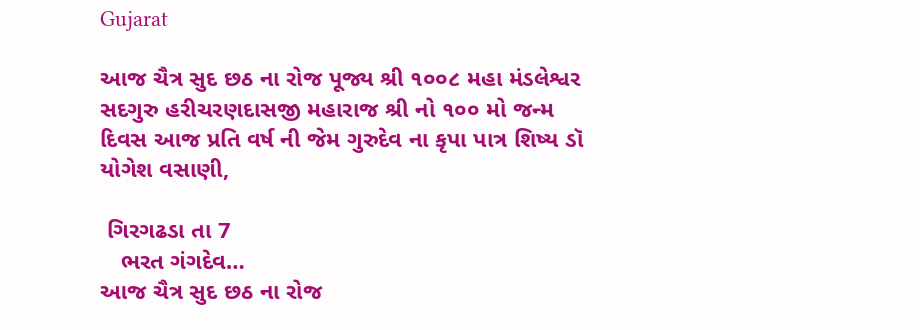Gujarat

આજ ચૈત્ર સુદ છઠ ના રોજ પૂજ્ય શ્રી ૧૦૦૮ મહા મંડલેશ્વર સદગુરુ હરીચરણદાસજી મહારાજ શ્રી નો ૧૦૦ મો જન્મ દિવસ આજ પ્રતિ વર્ષ ની જેમ ગુરુદેવ ના કૃપા પાત્ર શિષ્ય ડૉ યોગેશ વસાણી,

 ગિરગઢડા તા 7
   ભરત ગંગદેવ…
આજ ચૈત્ર સુદ છઠ ના રોજ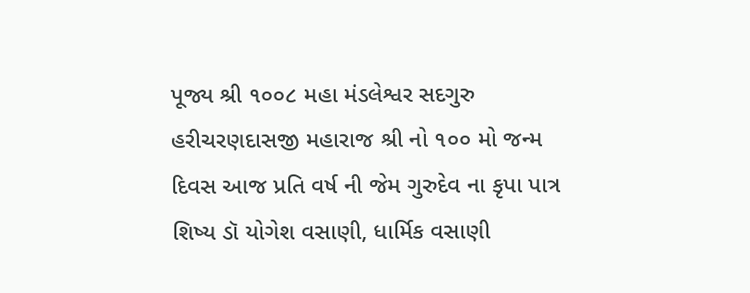પૂજ્ય શ્રી ૧૦૦૮ મહા મંડલેશ્વર સદગુરુ હરીચરણદાસજી મહારાજ શ્રી નો ૧૦૦ મો જન્મ દિવસ આજ પ્રતિ વર્ષ ની જેમ ગુરુદેવ ના કૃપા પાત્ર શિષ્ય ડૉ યોગેશ વસાણી, ધાર્મિક વસાણી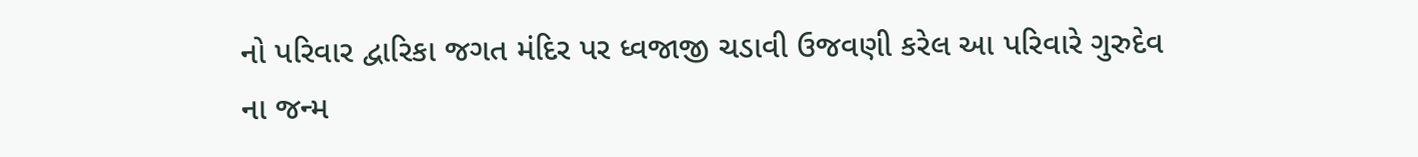નો પરિવાર દ્વારિકા જગત મંદિર પર ધ્વજાજી ચડાવી ઉજવણી કરેલ આ પરિવારે ગુરુદેવ ના જન્મ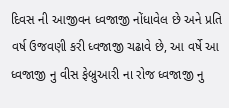દિવસ ની આજીવન ધ્વજાજી નોંધાવેલ છે અને પ્રતિ વર્ષ ઉજવણી કરી ધ્વજાજી ચઢાવે છે, આ વર્ષે આ ધ્વજાજી નુ વીસ ફેબ્રુઆરી ના રોજ ધ્વજાજી નુ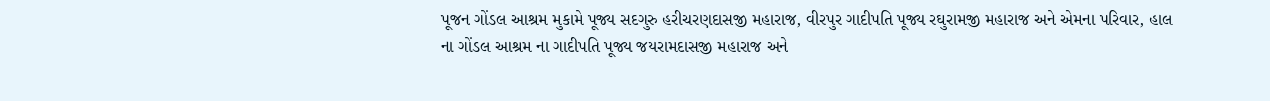પૂજન ગોંડલ આશ્રમ મુકામે પૂજ્ય સદગુરુ હરીચરણદાસજી મહારાજ, વીરપુર ગાદીપતિ પૂજ્ય રઘુરામજી મહારાજ અને એમના પરિવાર, હાલ ના ગોંડલ આશ્રમ ના ગાદીપતિ પૂજ્ય જયરામદાસજી મહારાજ અને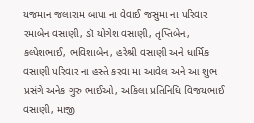યજમાન જલારામ બાપા ના વેવાઈ જસુમા ના પરિવાર રમાબેન વસાણી, ડૉ યોગેશ વસાણી, તૃપ્તિબેન, કલ્પેશભાઈ, ભવિશાબેન, હરેશ્રી વસાણી અને ધાર્મિક વસાણી પરિવાર ના હસ્તે કરવા મા આવેલ અને આ શુભ પ્રસંગે અનેક ગુરુ ભાઈઓ, અકિલા પ્રતિનિધિ વિજયભાઈ વસાણી, માજી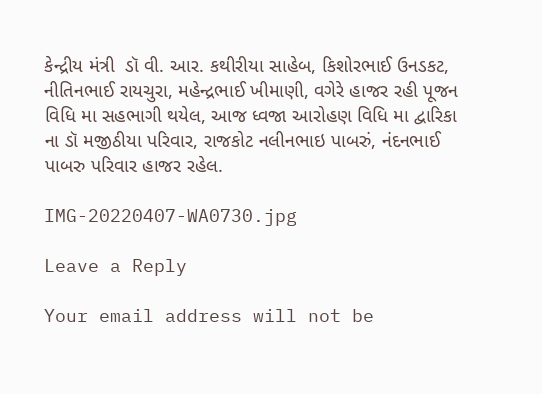કેન્દ્રીય મંત્રી  ડૉ વી. આર. કથીરીયા સાહેબ, કિશોરભાઈ ઉનડકટ, નીતિનભાઈ રાયચુરા, મહેન્દ્રભાઈ ખીમાણી, વગેરે હાજર રહી પૂજન વિધિ મા સહભાગી થયેલ, આજ ધ્વજા આરોહણ વિધિ મા દ્વારિકા ના ડૉ મજીઠીયા પરિવાર, રાજકોટ નલીનભાઇ પાબરું, નંદનભાઈ પાબરુ પરિવાર હાજર રહેલ.

IMG-20220407-WA0730.jpg

Leave a Reply

Your email address will not be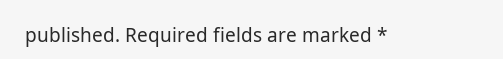published. Required fields are marked *